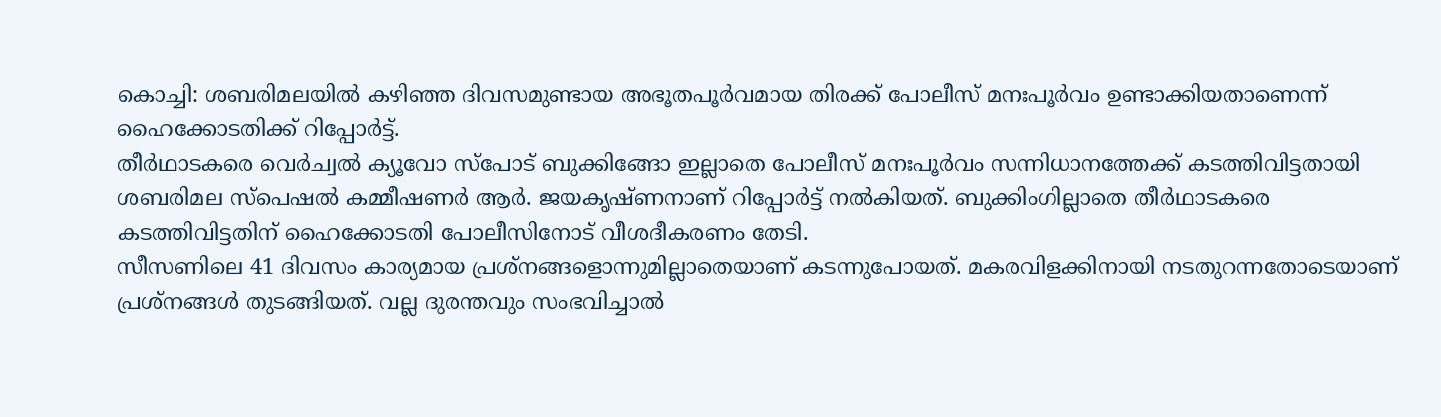കൊച്ചി: ശബരിമലയിൽ കഴിഞ്ഞ ദിവസമുണ്ടായ അഭൂതപൂർവമായ തിരക്ക് പോലീസ് മനഃപൂർവം ഉണ്ടാക്കിയതാണെന്ന് ഹൈക്കോടതിക്ക് റിപ്പോർട്ട്.
തീർഥാടകരെ വെർച്വൽ ക്യൂവോ സ്പോട് ബുക്കിങ്ങോ ഇല്ലാതെ പോലീസ് മനഃപൂർവം സന്നിധാനത്തേക്ക് കടത്തിവിട്ടതായി ശബരിമല സ്പെഷൽ കമ്മീഷണർ ആർ. ജയകൃഷ്ണനാണ് റിപ്പോർട്ട് നൽകിയത്. ബുക്കിംഗില്ലാതെ തീർഥാടകരെ കടത്തിവിട്ടതിന് ഹൈക്കോടതി പോലീസിനോട് വീശദീകരണം തേടി.
സീസണിലെ 41 ദിവസം കാര്യമായ പ്രശ്നങ്ങളൊന്നുമില്ലാതെയാണ് കടന്നുപോയത്. മകരവിളക്കിനായി നടതുറന്നതോടെയാണ് പ്രശ്നങ്ങൾ തുടങ്ങിയത്. വല്ല ദുരന്തവും സംഭവിച്ചാൽ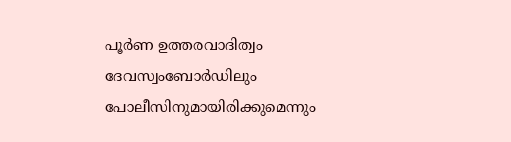പൂർണ ഉത്തരവാദിത്വം ദേവസ്വംബോർഡിലും പോലീസിനുമായിരിക്കുമെന്നും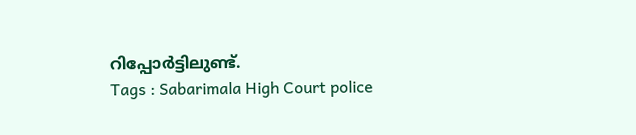റിപ്പോർട്ടിലുണ്ട്.
Tags : Sabarimala High Court police